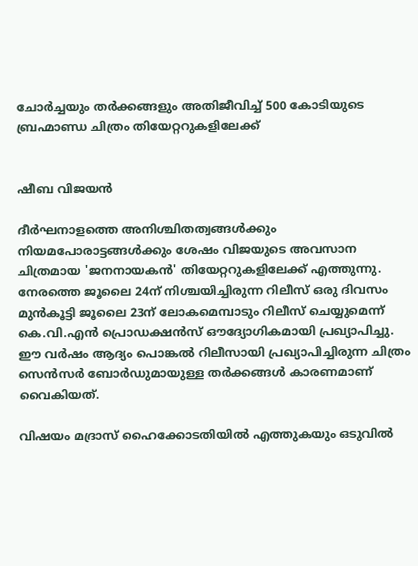ചോർച്ചയും തർക്കങ്ങളും അതിജീവിച്ച് 500 കോടിയുടെ ബ്രഹ്മാണ്ഡ ചിത്രം തിയേറ്ററുകളിലേക്ക്


ഷീബ വിജയൻ

ദീർഘനാളത്തെ അനിശ്ചിതത്വങ്ങൾക്കും നിയമപോരാട്ടങ്ങൾക്കും ശേഷം വിജയുടെ അവസാന ചിത്രമായ 'ജനനായകൻ' തിയേറ്ററുകളിലേക്ക് എത്തുന്നു. നേരത്തെ ജൂലൈ 24ന് നിശ്ചയിച്ചിരുന്ന റിലീസ് ഒരു ദിവസം മുൻകൂട്ടി ജൂലൈ 23ന് ലോകമെമ്പാടും റിലീസ് ചെയ്യുമെന്ന് കെ.വി.എൻ പ്രൊഡക്ഷൻസ് ഔദ്യോഗികമായി പ്രഖ്യാപിച്ചു. ഈ വർഷം ആദ്യം പൊങ്കൽ റിലീസായി പ്രഖ്യാപിച്ചിരുന്ന ചിത്രം സെൻസർ ബോർഡുമായുള്ള തർക്കങ്ങൾ കാരണമാണ് വൈകിയത്.

വിഷയം മദ്രാസ് ഹൈക്കോടതിയിൽ എത്തുകയും ഒടുവിൽ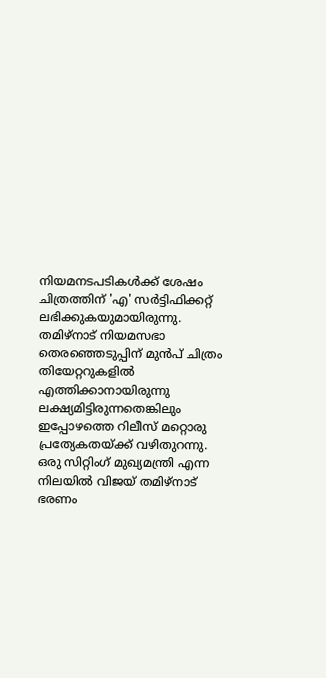നിയമനടപടികൾക്ക് ശേഷം ചിത്രത്തിന് 'എ' സർട്ടിഫിക്കറ്റ് ലഭിക്കുകയുമായിരുന്നു. തമിഴ്‌നാട് നിയമസഭാ തെരഞ്ഞെടുപ്പിന് മുൻപ് ചിത്രം തിയേറ്ററുകളിൽ എത്തിക്കാനായിരുന്നു ലക്ഷ്യമിട്ടിരുന്നതെങ്കിലും ഇപ്പോഴത്തെ റിലീസ് മറ്റൊരു പ്രത്യേകതയ്ക്ക് വഴിതുറന്നു. ഒരു സിറ്റിംഗ് മുഖ്യമന്ത്രി എന്ന നിലയിൽ വിജയ് തമിഴ്‌നാട് ഭരണം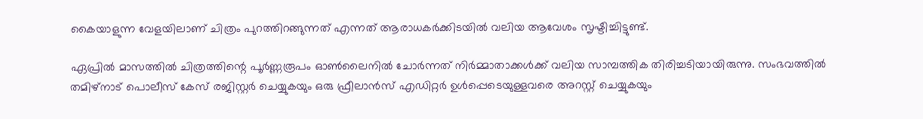കൈയാളുന്ന വേളയിലാണ് ചിത്രം പുറത്തിറങ്ങുന്നത് എന്നത് ആരാധകർക്കിടയിൽ വലിയ ആവേശം സൃഷ്ടിച്ചിട്ടുണ്ട്.

ഏപ്രിൽ മാസത്തിൽ ചിത്രത്തിന്റെ പൂർണ്ണരൂപം ഓൺലൈനിൽ ചോർന്നത് നിർമ്മാതാക്കൾക്ക് വലിയ സാമ്പത്തിക തിരിച്ചടിയായിരുന്നു. സംഭവത്തിൽ തമിഴ്‌നാട് പൊലീസ് കേസ് രജിസ്റ്റർ ചെയ്യുകയും ഒരു ഫ്രീലാൻസ് എഡിറ്റർ ഉൾപ്പെടെയുള്ളവരെ അറസ്റ്റ് ചെയ്യുകയും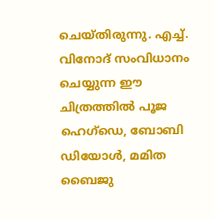ചെയ്തിരുന്നു. എച്ച്. വിനോദ് സംവിധാനം ചെയ്യുന്ന ഈ ചിത്രത്തിൽ പൂജ ഹെഗ്ഡെ, ബോബി ഡിയോൾ, മമിത ബൈജു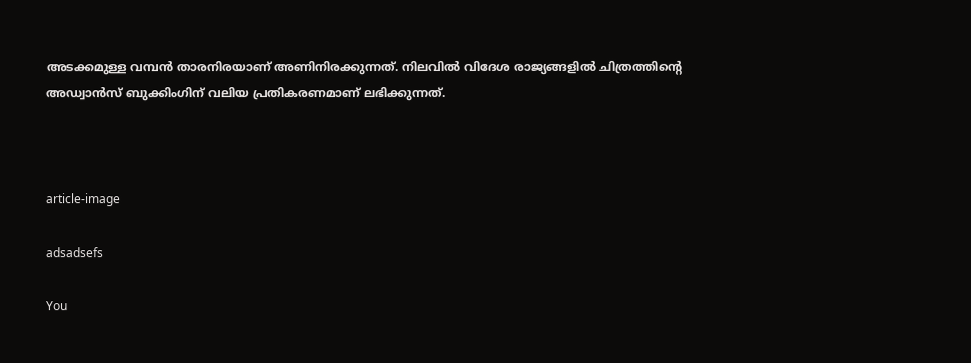അടക്കമുള്ള വമ്പൻ താരനിരയാണ് അണിനിരക്കുന്നത്. നിലവിൽ വിദേശ രാജ്യങ്ങളിൽ ചിത്രത്തിന്റെ അഡ്വാൻസ് ബുക്കിംഗിന് വലിയ പ്രതികരണമാണ് ലഭിക്കുന്നത്.



article-image

adsadsefs

You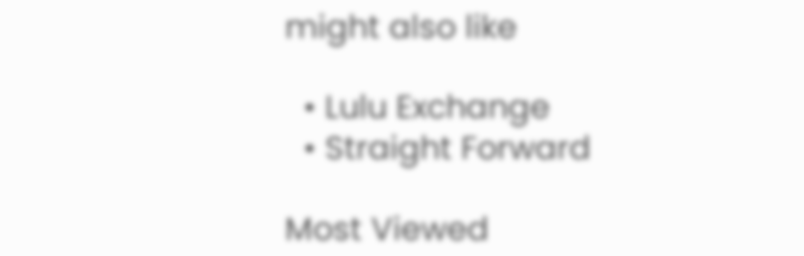might also like

  • Lulu Exchange
  • Straight Forward

Most Viewed